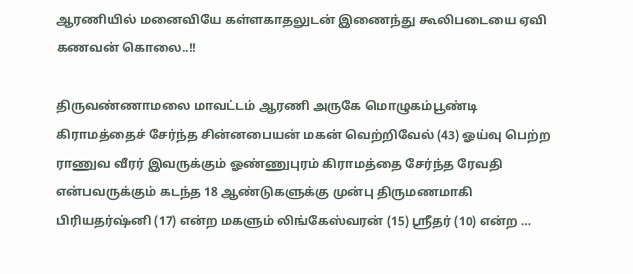ஆரணியில் மனைவியே கள்ளகாதலுடன் இணைந்து கூலிபடையை ஏவி கணவன் கொலை..!!

திருவண்ணாமலை மாவட்டம் ஆரணி அருகே மொழுகம்பூண்டி கிராமத்தைச் சேர்ந்த சின்னபையன் மகன் வெற்றிவேல் (43) ஓய்வு பெற்ற ராணுவ வீரர் இவருக்கும் ஓண்ணுபுரம் கிராமத்தை சேர்ந்த ரேவதி என்பவருக்கும் கடந்த 18 ஆண்டுகளுக்கு முன்பு திருமணமாகி பிரியதர்ஷ்னி (17) என்ற மகளும் லிங்கேஸ்வரன் (15) ஸ்ரீதர் (10) என்ற …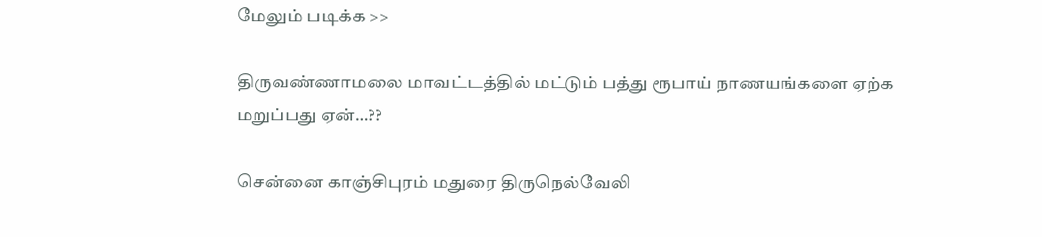மேலும் படிக்க >>

திருவண்ணாமலை மாவட்டத்தில் மட்டும் பத்து ரூபாய் நாணயங்களை ஏற்க மறுப்பது ஏன்…??

சென்னை காஞ்சிபுரம் மதுரை திருநெல்வேலி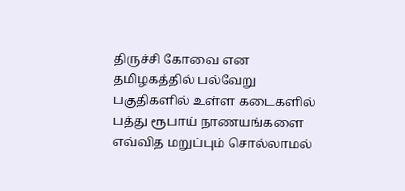திருச்சி கோவை என தமிழகத்தில் பல்வேறு பகுதிகளில் உள்ள கடைகளில் பத்து ரூபாய் நாணயங்களை எவ்வித மறுப்பும் சொல்லாமல்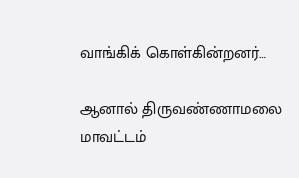வாங்கிக் கொள்கின்றனர்…

ஆனால் திருவண்ணாமலை மாவட்டம்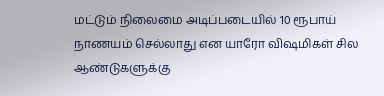மட்டும் நிலைமை அடிப்படையில் 10 ரூபாய் நாணயம் செல்லாது என யாரோ விஷமிகள் சில ஆண்டுகளுக்கு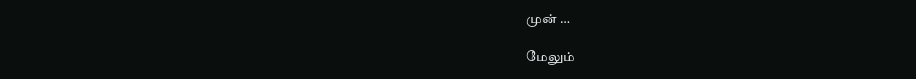முன் …

மேலும்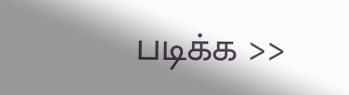படிக்க >>